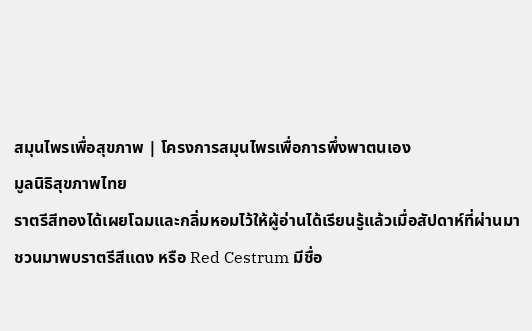สมุนไพรเพื่อสุขภาพ | โครงการสมุนไพรเพื่อการพึ่งพาตนเอง
มูลนิธิสุขภาพไทย
ราตรีสีทองได้เผยโฉมและกลิ่มหอมไว้ให้ผู้อ่านได้เรียนรู้แล้วเมื่อสัปดาห์ที่ผ่านมา
ชวนมาพบราตรีสีแดง หรือ Red Cestrum มีชื่อ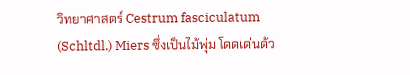วิทยาศาสตร์ Cestrum fasciculatum (Schltdl.) Miers ซึ่งเป็นไม้พุ่ม โดดเด่นด้ว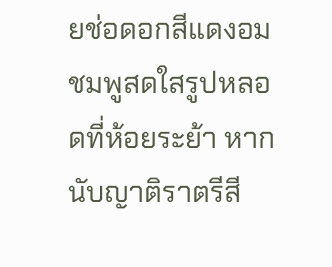ยช่อดอกสีแดงอมชมพูสดใสรูปหลอดที่ห้อยระย้า หากนับญาติราตรีสี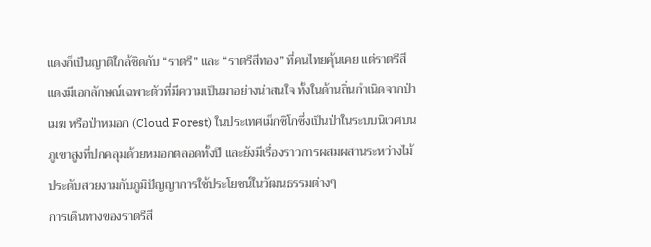แดงก็เป็นญาติใกล้ชิดกับ “ราตรี” และ “ราตรีสีทอง” ที่คนไทยคุ้นเคย แต่ราตรีสีแดงมีเอกลักษณ์เฉพาะตัวที่มีความเป็นมาอย่างน่าสนใจ ทั้งในด้านถิ่นกำเนิดจากป่าเมฆ หรือป่าหมอก (Cloud Forest) ในประเทศเม็กซิโกซึ่งเป็นป่าในระบบนิเวศบนภูเขาสูงที่ปกคลุมด้วยหมอกตลอดทั้งปี และยังมีเรื่องราวการผสมผสานระหว่างไม้ประดับสวยงามกับภูมิปัญญาการใช้ประโยชน์ในวัฒนธรรมต่างๆ
การเดินทางของราตรีสี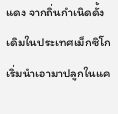แดง จากถิ่นกำเนิดดั้งเดิมในประเทศเม็กซิโก เริ่มนำเอามาปลูกในแค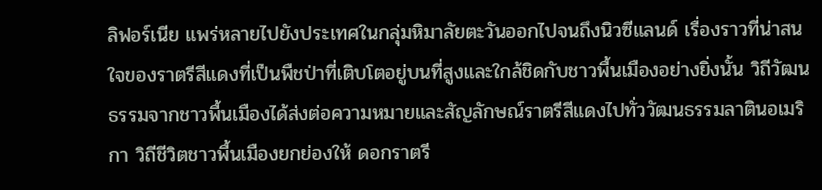ลิฟอร์เนีย แพร่หลายไปยังประเทศในกลุ่มหิมาลัยตะวันออกไปจนถึงนิวซีแลนด์ เรื่องราวที่น่าสนใจของราตรีสีแดงที่เป็นพืชป่าที่เติบโตอยู่บนที่สูงและใกล้ชิดกับชาวพื้นเมืองอย่างยิ่งนั้น วิถีวัฒนธรรมจากชาวพื้นเมืองได้ส่งต่อความหมายและสัญลักษณ์ราตรีสีแดงไปทั่ววัฒนธรรมลาตินอเมริกา วิถีชีวิตชาวพื้นเมืองยกย่องให้ ดอกราตรี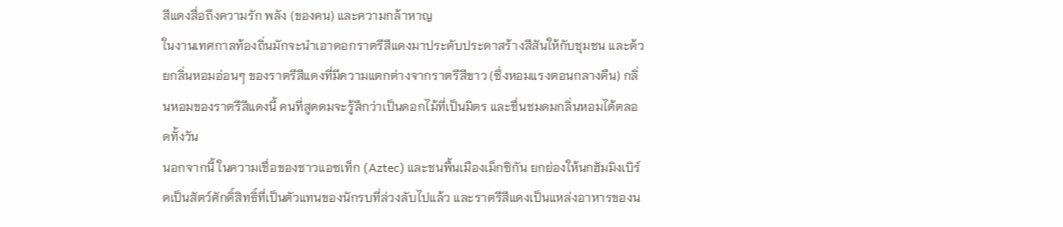สีแดงสื่อถึงความรัก พลัง (ของคน) และความกล้าหาญ
ในงานเทศกาลท้องถิ่นมักจะนำเอาดอกราตรีสีแดงมาประดับประดาสร้างสีสันให้กับชุมชน และด้วยกลิ่นหอมอ่อนๆ ของราตรีสีแดงที่มีความแตกต่างจากราตรีสีขาว (ซึ่งหอมแรงตอนกลางคืน) กลิ่นหอมของราตรีสีแดงนี้ คนที่สูดดมจะรู้สึกว่าเป็นดอกไม้ที่เป็นมิตร และชื่นชมดมกลิ่นหอมได้ตลอดทั้งวัน
นอกจากนี้ ในความเชื่อของชาวแอซเท็ก (Aztec) และชนพื้นเมืองเม็กซิกัน ยกย่องให้นกฮัมมิงเบิร์ดเป็นสัตว์ศักดิ์สิทธิ์ที่เป็นตัวแทนของนักรบที่ล่วงลับไปแล้ว และราตรีสีแดงเป็นแหล่งอาหารของน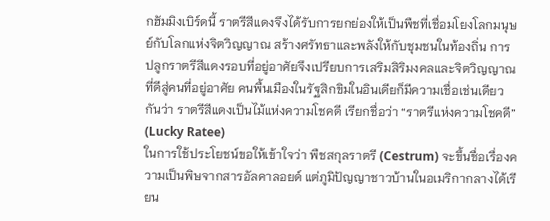กฮัมมิงเบิร์ดนี้ ราตรีสีแดงจึงได้รับการยกย่องให้เป็นพืชที่เชื่อมโยงโลกมนุษย์กับโลกแห่งจิตวิญญาณ สร้างศรัทธาและพลังให้กับชุมชนในท้องถิ่น การปลูกราตรีสีแดงรอบที่อยู่อาศัยจึงเปรียบการเสริมสิริมงคลและจิตวิญญาณที่ดีสู่คนที่อยู่อาศัย คนพื้นเมืองในรัฐสิกขิมในอินเดียก็มีความเชื่อเช่นเดียวกันว่า ราตรีสีแดงเป็นไม้แห่งความโชคดี เรียกชื่อว่า “ราตรีแห่งความโชคดี” (Lucky Ratee)
ในการใช้ประโยชน์ขอให้เข้าใจว่า พืชสกุลราตรี (Cestrum) จะขึ้นชื่อเรื่องความเป็นพิษจากสารอัลคาลอยด์ แต่ภูมิปัญญาชาวบ้านในอเมริกากลางได้เรียน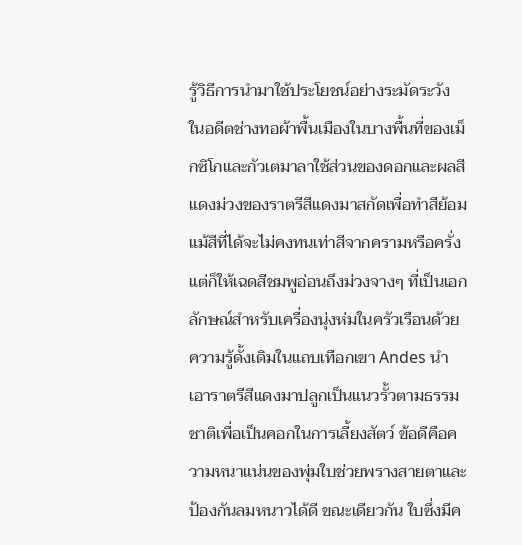รู้วิธีการนำมาใช้ประโยชน์อย่างระมัดระวัง ในอดีตช่างทอผ้าพื้นเมืองในบางพื้นที่ของเม็กซิโกและกัวเตมาลาใช้ส่วนของดอกและผลสีแดงม่วงของราตรีสีแดงมาสกัดเพื่อทำสีย้อม แม้สีที่ได้จะไม่คงทนเท่าสีจากครามหรือครั่ง แต่ก็ให้เฉดสีชมพูอ่อนถึงม่วงจางๆ ที่เป็นเอกลักษณ์สำหรับเครื่องนุ่งห่มในครัวเรือนด้วย
ความรู้ดั้งเดิมในแถบเทือกเขา Andes นำเอาราตรีสีแดงมาปลูกเป็นแนวรั้วตามธรรมชาติเพื่อเป็นคอกในการเลี้ยงสัตว์ ข้อดีคือความหนาแน่นของพุ่มใบช่วยพรางสายตาและป้องกันลมหนาวได้ดี ขณะเดียวกัน ใบซึ่งมีค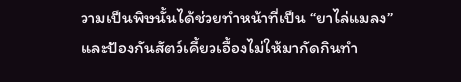วามเป็นพิษนั้นได้ช่วยทำหน้าที่เป็น “ยาไล่แมลง” และป้องกันสัตว์เคี้ยวเอื้องไม่ให้มากัดกินทำ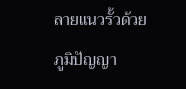ลายแนวรั้วด้วย ภูมิปัญญา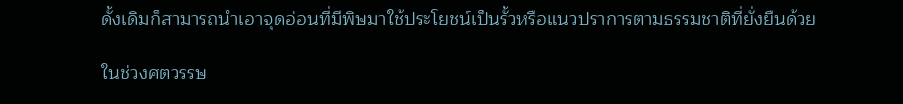ดั้งเดิมก็สามารถนำเอาจุดอ่อนที่มีพิษมาใช้ประโยชน์เป็นรั้วหรือแนวปราการตามธรรมชาติที่ยั่งยืนด้วย

ในช่วงศตวรรษ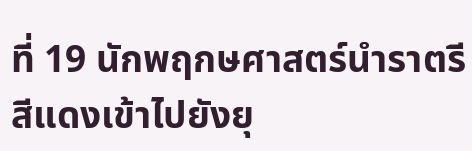ที่ 19 นักพฤกษศาสตร์นำราตรีสีแดงเข้าไปยังยุ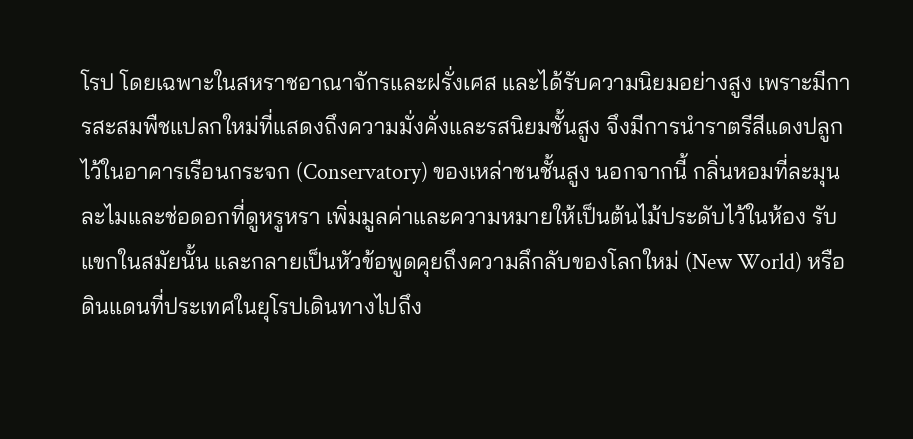โรป โดยเฉพาะในสหราชอาณาจักรและฝรั่งเศส และได้รับความนิยมอย่างสูง เพราะมีการสะสมพืชแปลกใหม่ที่แสดงถึงความมั่งคั่งและรสนิยมชั้นสูง จึงมีการนำราตรีสีแดงปลูกไว้ในอาคารเรือนกระจก (Conservatory) ของเหล่าชนชั้นสูง นอกจากนี้ กลิ่นหอมที่ละมุนละไมและช่อดอกที่ดูหรูหรา เพิ่มมูลค่าและความหมายให้เป็นต้นไม้ประดับไว้ในห้อง รับแขกในสมัยนั้น และกลายเป็นหัวข้อพูดคุยถึงความลึกลับของโลกใหม่ (New World) หรือดินแดนที่ประเทศในยุโรปเดินทางไปถึง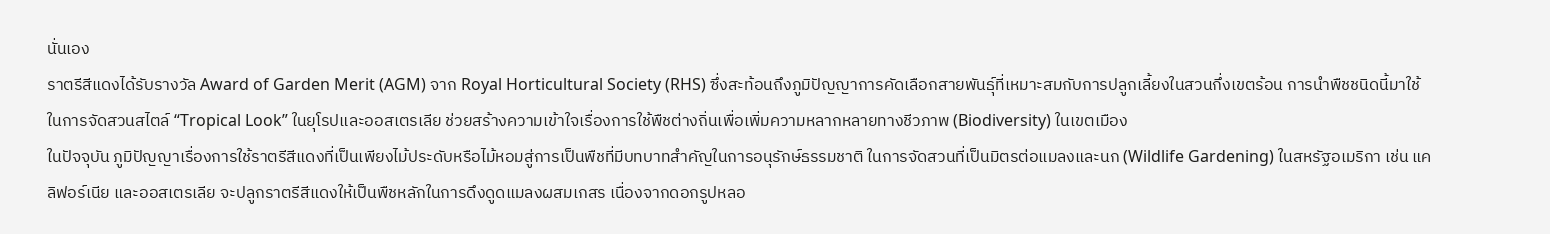นั่นเอง
ราตรีสีแดงได้รับรางวัล Award of Garden Merit (AGM) จาก Royal Horticultural Society (RHS) ซึ่งสะท้อนถึงภูมิปัญญาการคัดเลือกสายพันธุ์ที่เหมาะสมกับการปลูกเลี้ยงในสวนกึ่งเขตร้อน การนำพืชชนิดนี้มาใช้ในการจัดสวนสไตล์ “Tropical Look” ในยุโรปและออสเตรเลีย ช่วยสร้างความเข้าใจเรื่องการใช้พืชต่างถิ่นเพื่อเพิ่มความหลากหลายทางชีวภาพ (Biodiversity) ในเขตเมือง
ในปัจจุบัน ภูมิปัญญาเรื่องการใช้ราตรีสีแดงที่เป็นเพียงไม้ประดับหรือไม้หอมสู่การเป็นพืชที่มีบทบาทสำคัญในการอนุรักษ์ธรรมชาติ ในการจัดสวนที่เป็นมิตรต่อแมลงและนก (Wildlife Gardening) ในสหรัฐอเมริกา เช่น แคลิฟอร์เนีย และออสเตรเลีย จะปลูกราตรีสีแดงให้เป็นพืชหลักในการดึงดูดแมลงผสมเกสร เนื่องจากดอกรูปหลอ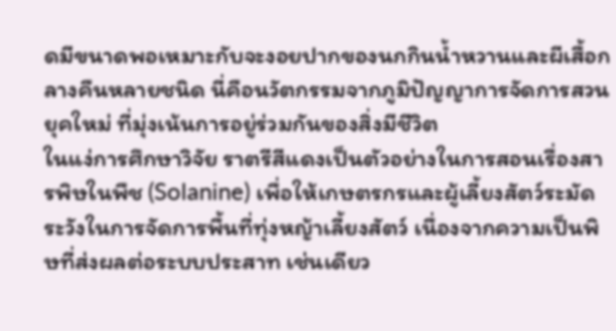ดมีขนาดพอเหมาะกับจะงอยปากของนกกินน้ำหวานและผีเสื้อกลางคืนหลายชนิด นี่คือนวัตกรรมจากภูมิปัญญาการจัดการสวนยุคใหม่ ที่มุ่งเน้นการอยู่ร่วมกันของสิ่งมีชีวิต
ในแง่การศึกษาวิจัย ราตรีสีแดงเป็นตัวอย่างในการสอนเรื่องสารพิษในพืช (Solanine) เพื่อให้เกษตรกรและผู้เลี้ยงสัตว์ระมัดระวังในการจัดการพื้นที่ทุ่งหญ้าเลี้ยงสัตว์ เนื่องจากความเป็นพิษที่ส่งผลต่อระบบประสาท เช่นเดียว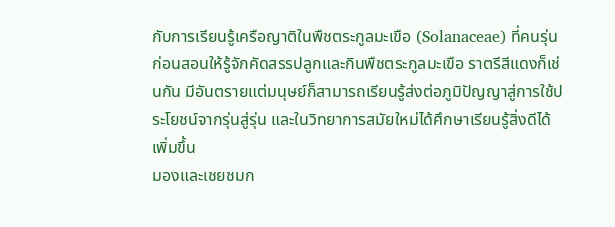กับการเรียนรู้เครือญาติในพืชตระกูลมะเขือ (Solanaceae) ที่คนรุ่นก่อนสอนให้รู้จักคัดสรรปลูกและกินพืชตระกูลมะเขือ ราตรีสีแดงก็เช่นกัน มีอันตรายแต่มนุษย์ก็สามารถเรียนรู้ส่งต่อภูมิปัญญาสู่การใช้ประโยชน์จากรุ่นสู่รุ่น และในวิทยาการสมัยใหม่ได้ศึกษาเรียนรู้สิ่งดีได้เพิ่มขึ้น
มองและเชยชมก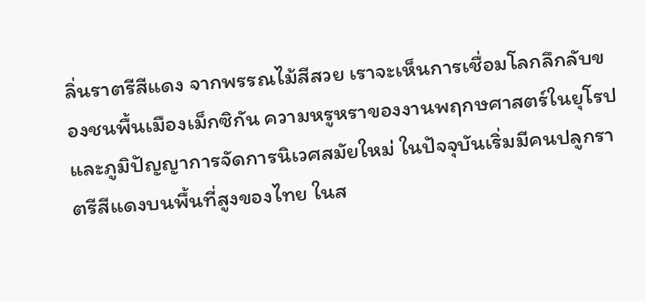ลิ่นราตรีสีแดง จากพรรณไม้สีสวย เราจะเห็นการเชื่อมโลกลึกลับของชนพื้นเมืองเม็กซิกัน ความหรูหราของงานพฤกษศาสตร์ในยุโรป และภูมิปัญญาการจัดการนิเวศสมัยใหม่ ในปัจจุบันเริ่มมีคนปลูกราตรีสีแดงบนพื้นที่สูงของไทย ในส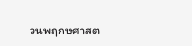วนพฤกษศาสต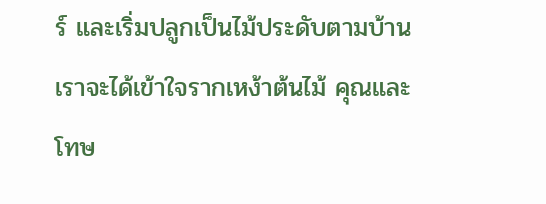ร์ และเริ่มปลูกเป็นไม้ประดับตามบ้าน เราจะได้เข้าใจรากเหง้าต้นไม้ คุณและโทษ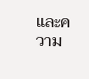และความ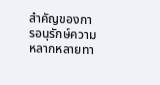สำคัญของการอนุรักษ์ความหลากหลายทา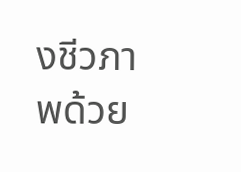งชีวภาพด้วย